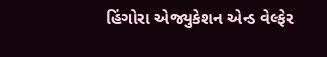હિંગોરા એજ્યુકેશન એન્ડ વેલ્ફેર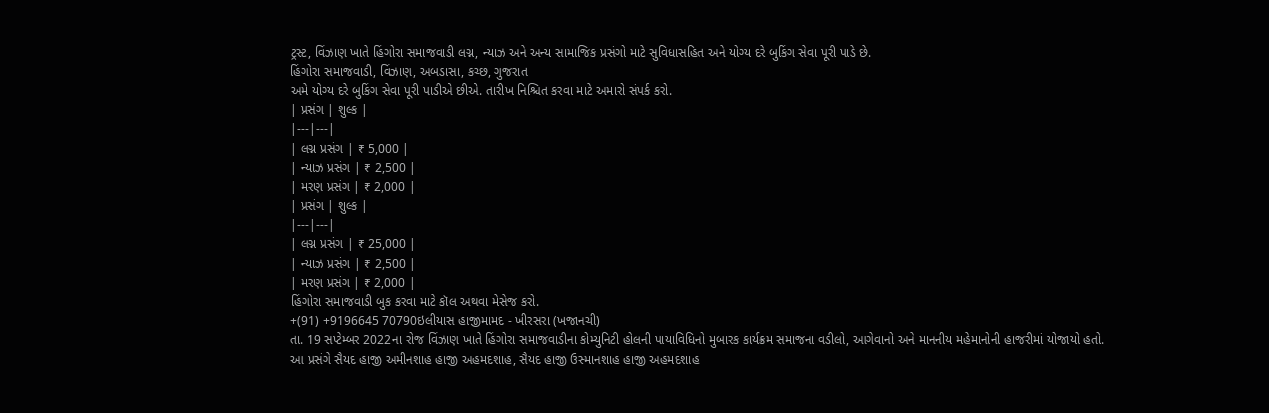ટ્રસ્ટ, વિંઝાણ ખાતે હિંગોરા સમાજવાડી લગ્ન, ન્યાઝ અને અન્ય સામાજિક પ્રસંગો માટે સુવિધાસહિત અને યોગ્ય દરે બુકિંગ સેવા પૂરી પાડે છે.
હિંગોરા સમાજવાડી, વિંઝાણ, અબડાસા, કચ્છ, ગુજરાત
અમે યોગ્ય દરે બુકિંગ સેવા પૂરી પાડીએ છીએ. તારીખ નિશ્ચિત કરવા માટે અમારો સંપર્ક કરો.
| પ્રસંગ | શુલ્ક |
|---|---|
| લગ્ન પ્રસંગ | ₹ 5,000 |
| ન્યાઝ પ્રસંગ | ₹ 2,500 |
| મરણ પ્રસંગ | ₹ 2,000 |
| પ્રસંગ | શુલ્ક |
|---|---|
| લગ્ન પ્રસંગ | ₹ 25,000 |
| ન્યાઝ પ્રસંગ | ₹ 2,500 |
| મરણ પ્રસંગ | ₹ 2,000 |
હિંગોરા સમાજવાડી બુક કરવા માટે કૉલ અથવા મેસેજ કરો.
+(91) +9196645 70790ઇલીયાસ હાજીમામદ - ખીરસરા (ખજાનચી)
તા. 19 સપ્ટેમ્બર 2022ના રોજ વિંઝાણ ખાતે હિંગોરા સમાજવાડીના કોમ્યુનિટી હોલની પાયાવિધિનો મુબારક કાર્યક્રમ સમાજના વડીલો, આગેવાનો અને માનનીય મહેમાનોની હાજરીમાં યોજાયો હતો.
આ પ્રસંગે સૈયદ હાજી અમીનશાહ હાજી અહમદશાહ, સૈયદ હાજી ઉસ્માનશાહ હાજી અહમદશાહ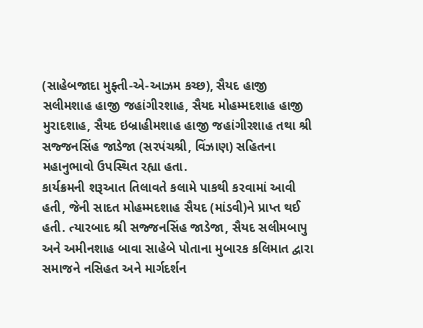(સાહેબજાદા મુફ્તી-એ-આઝમ કચ્છ), સૈયદ હાજી સલીમશાહ હાજી જહાંગીરશાહ, સૈયદ મોહમ્મદશાહ હાજી મુરાદશાહ, સૈયદ ઇબ્રાહીમશાહ હાજી જહાંગીરશાહ તથા શ્રી સજ્જનસિંહ જાડેજા (સરપંચશ્રી, વિંઝાણ) સહિતના મહાનુભાવો ઉપસ્થિત રહ્યા હતા.
કાર્યક્રમની શરૂઆત તિલાવતે કલામે પાકથી કરવામાં આવી હતી, જેની સાદત મોહમ્મદશાહ સૈયદ (માંડવી)ને પ્રાપ્ત થઈ હતી. ત્યારબાદ શ્રી સજ્જનસિંહ જાડેજા, સૈયદ સલીમબાપુ અને અમીનશાહ બાવા સાહેબે પોતાના મુબારક કલિમાત દ્વારા સમાજને નસિહત અને માર્ગદર્શન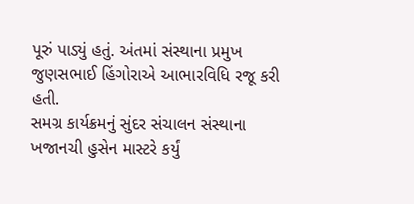પૂરું પાડ્યું હતું. અંતમાં સંસ્થાના પ્રમુખ જુણસભાઈ હિંગોરાએ આભારવિધિ રજૂ કરી હતી.
સમગ્ર કાર્યક્રમનું સુંદર સંચાલન સંસ્થાના ખજાનચી હુસેન માસ્ટરે કર્યું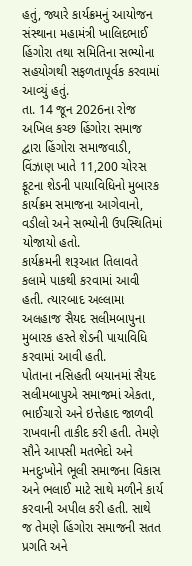હતું, જ્યારે કાર્યક્રમનું આયોજન સંસ્થાના મહામંત્રી ખાલિદભાઈ હિંગોરા તથા સમિતિના સભ્યોના સહયોગથી સફળતાપૂર્વક કરવામાં આવ્યું હતું.
તા. 14 જૂન 2026ના રોજ અખિલ કચ્છ હિંગોરા સમાજ દ્વારા હિંગોરા સમાજવાડી, વિંઝાણ ખાતે 11,200 ચોરસ ફૂટના શેડની પાયાવિધિનો મુબારક કાર્યક્રમ સમાજના આગેવાનો, વડીલો અને સભ્યોની ઉપસ્થિતિમાં યોજાયો હતો.
કાર્યક્રમની શરૂઆત તિલાવતે કલામે પાકથી કરવામાં આવી હતી. ત્યારબાદ અલ્લામા અલહાજ સૈયદ સલીમબાપુના મુબારક હસ્તે શેડની પાયાવિધિ કરવામાં આવી હતી.
પોતાના નસિહતી બયાનમાં સૈયદ સલીમબાપુએ સમાજમાં એકતા, ભાઈચારો અને ઇત્તેહાદ જાળવી રાખવાની તાકીદ કરી હતી. તેમણે સૌને આપસી મતભેદો અને મનદુઃખોને ભૂલી સમાજના વિકાસ અને ભલાઈ માટે સાથે મળીને કાર્ય કરવાની અપીલ કરી હતી. સાથે જ તેમણે હિંગોરા સમાજની સતત પ્રગતિ અને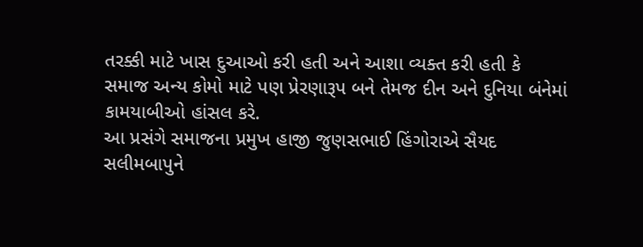તરક્કી માટે ખાસ દુઆઓ કરી હતી અને આશા વ્યક્ત કરી હતી કે સમાજ અન્ય કોમો માટે પણ પ્રેરણારૂપ બને તેમજ દીન અને દુનિયા બંનેમાં કામયાબીઓ હાંસલ કરે.
આ પ્રસંગે સમાજના પ્રમુખ હાજી જુણસભાઈ હિંગોરાએ સૈયદ સલીમબાપુને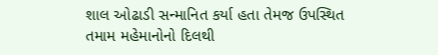શાલ ઓઢાડી સન્માનિત કર્યા હતા તેમજ ઉપસ્થિત તમામ મહેમાનોનો દિલથી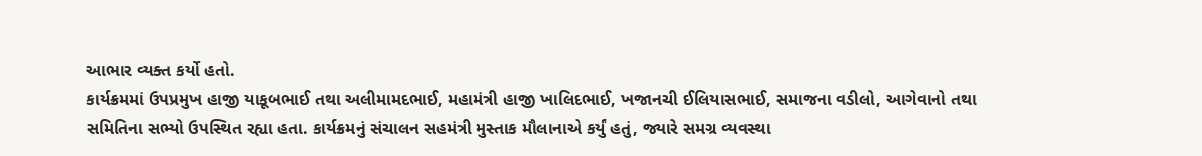આભાર વ્યક્ત કર્યો હતો.
કાર્યક્રમમાં ઉપપ્રમુખ હાજી યાકૂબભાઈ તથા અલીમામદભાઈ, મહામંત્રી હાજી ખાલિદભાઈ, ખજાનચી ઈલિયાસભાઈ, સમાજના વડીલો, આગેવાનો તથા સમિતિના સભ્યો ઉપસ્થિત રહ્યા હતા. કાર્યક્રમનું સંચાલન સહમંત્રી મુસ્તાક મૌલાનાએ કર્યું હતું, જ્યારે સમગ્ર વ્યવસ્થા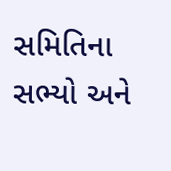સમિતિના સભ્યો અને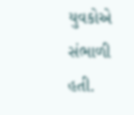યુવકોએ સંભાળી હતી.